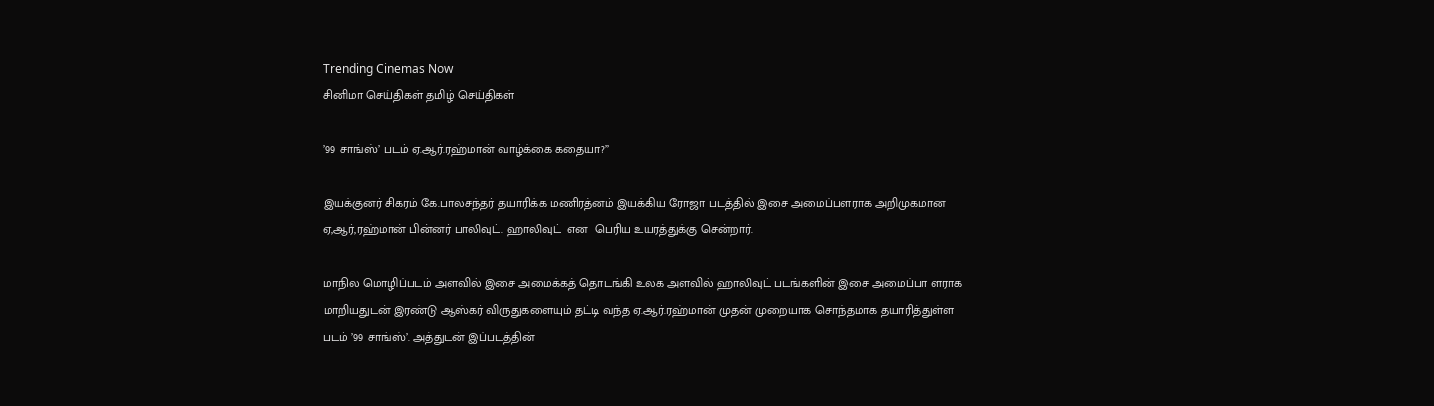Trending Cinemas Now
சினிமா செய்திகள் தமிழ் செய்திகள்

’99 சாங்ஸ்’ படம் ஏ.ஆர்.ரஹ்மான் வாழ்க்கை கதையா?’’

இயக்குனர் சிகரம் கே.பாலசந்தர் தயாரிக்க மணிரத்னம் இயக்கிய ரோஜா படத்தில் இசை அமைப்பளராக அறிமுகமான ஏ,ஆர்,ரஹ்மான் பின்னர் பாலிவுட். ஹாலிவுட்  என  பெரிய உயரத்துக்கு சென்றார்.

மாநில மொழிப்படம் அளவில் இசை அமைக்கத் தொடங்கி உலக அளவில் ஹாலிவுட் படங்களின் இசை அமைப்பா ளராக மாறியதுடன் இரண்டு ஆஸ்கர் விருதுகளையும் தட்டி வந்த ஏ.ஆர்.ரஹ்மான் முதன் முறையாக சொந்தமாக தயாரித்துள்ள படம் ’99 சாங்ஸ்’. அத்துடன் இப்படத்தின்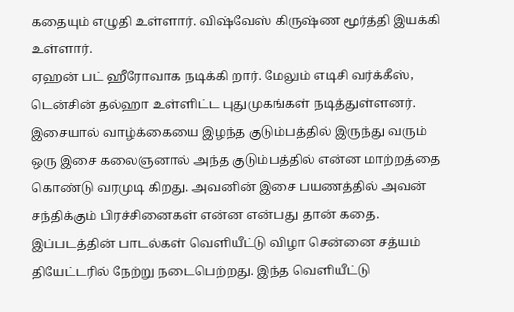கதையும் எழுதி உள்ளார். விஷ்வேஸ் கிருஷ்ண மூர்த்தி இயக்கி உள்ளார்.
ஏஹன் பட் ஹீரோவாக நடிக்கி றார். மேலும் எடிசி வர்க்கீஸ், டென்சின் தல்ஹா உள்ளிட்ட புதுமுகங்கள் நடித்துள்ளனர்.
இசையால் வாழ்க்கையை இழந்த குடும்பத்தில் இருந்து வரும் ஒரு இசை கலைஞனால் அந்த குடும்பத்தில் என்ன மாற்றத்தை கொண்டு வரமுடி கிறது. அவனின் இசை பயணத்தில் அவன் சந்திக்கும் பிரச்சினைகள் என்ன என்பது தான் கதை. இப்படத்தின் பாடல்கள் வெளியீட்டு விழா சென்னை சத்யம் தியேட்டரில் நேற்று நடைபெற்றது. இந்த வெளியீட்டு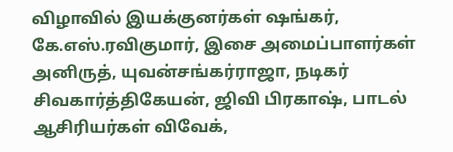விழாவில் இயக்குனர்கள் ஷங்கர், கே.எஸ்.ரவிகுமார், இசை அமைப்பாளர்கள் அனிருத், யுவன்சங்கர்ராஜா, நடிகர் சிவகார்த்திகேயன், ஜிவி பிரகாஷ், பாடல் ஆசிரியர்கள் விவேக்,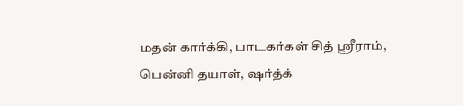மதன் கார்க்கி, பாடகர்கள் சித் ஸ்ரீராம், பென்னி தயாள், ஷர்த்க்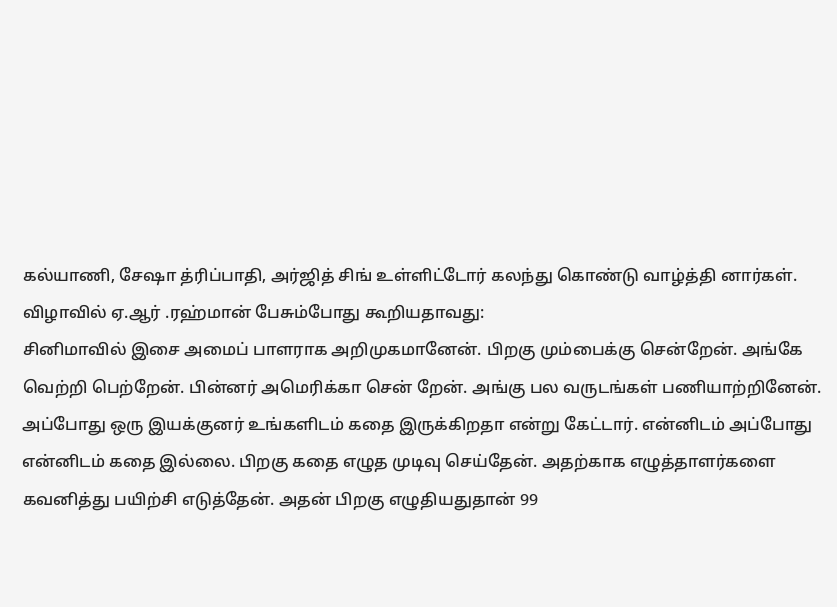கல்யாணி, சேஷா த்ரிப்பாதி, அர்ஜித் சிங் உள்ளிட்டோர் கலந்து கொண்டு வாழ்த்தி னார்கள்.
விழாவில் ஏ.ஆர் .ரஹ்மான் பேசும்போது கூறியதாவது:
சினிமாவில் இசை அமைப் பாளராக அறிமுகமானேன். பிறகு மும்பைக்கு சென்றேன். அங்கே வெற்றி பெற்றேன். பின்னர் அமெரிக்கா சென் றேன். அங்கு பல வருடங்கள் பணியாற்றினேன். அப்போது ஒரு இயக்குனர் உங்களிடம் கதை இருக்கிறதா என்று கேட்டார். என்னிடம் அப்போது என்னிடம் கதை இல்லை. பிறகு கதை எழுத முடிவு செய்தேன். அதற்காக எழுத்தாளர்களை கவனித்து பயிற்சி எடுத்தேன். அதன் பிறகு எழுதியதுதான் 99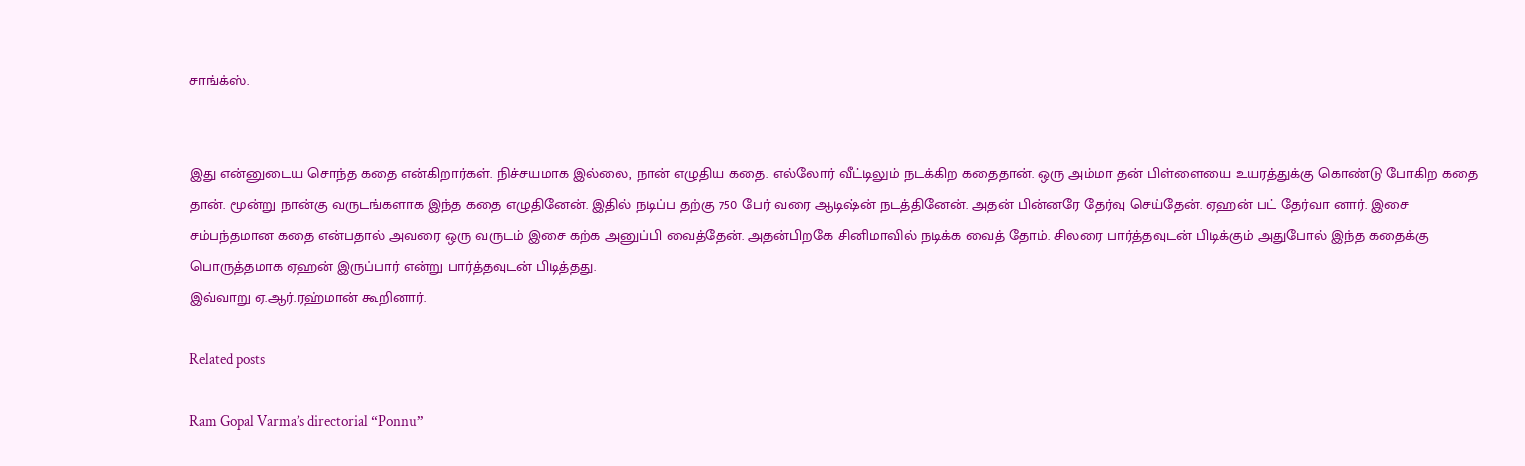சாங்க்ஸ்.


இது என்னுடைய சொந்த கதை என்கிறார்கள். நிச்சயமாக இல்லை, நான் எழுதிய கதை. எல்லோர் வீட்டிலும் நடக்கிற கதைதான். ஒரு அம்மா தன் பிள்ளையை உயரத்துக்கு கொண்டு போகிற கதை தான். மூன்று நான்கு வருடங்களாக இந்த கதை எழுதினேன். இதில் நடிப்ப தற்கு 750 பேர் வரை ஆடிஷ்ன் நடத்தினேன். அதன் பின்னரே தேர்வு செய்தேன். ஏஹன் பட் தேர்வா னார். இசை சம்பந்தமான கதை என்பதால் அவரை ஒரு வருடம் இசை கற்க அனுப்பி வைத்தேன். அதன்பிறகே சினிமாவில் நடிக்க வைத் தோம். சிலரை பார்த்தவுடன் பிடிக்கும் அதுபோல் இந்த கதைக்கு பொருத்தமாக ஏஹன் இருப்பார் என்று பார்த்தவுடன் பிடித்தது.
இவ்வாறு ஏ.ஆர்.ரஹ்மான் கூறினார்.

Related posts

Ram Gopal Varma’s directorial “Ponnu”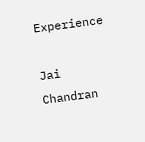Experience

Jai Chandran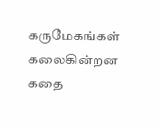கருமேகங்கள் கலைகின்றன கதை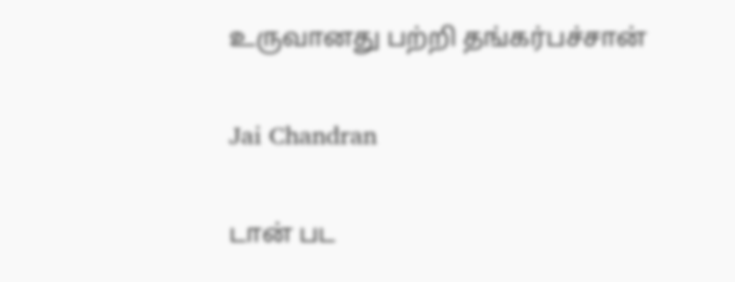உருவானது பற்றி தங்கர்பச்சான்

Jai Chandran

டான் பட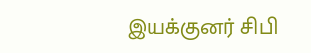இயக்குனர் சிபி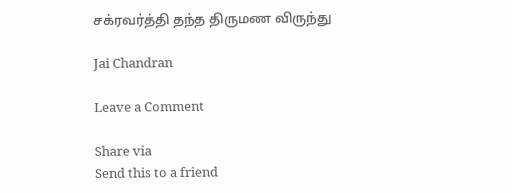சக்ரவர்த்தி தந்த திருமண விருந்து

Jai Chandran

Leave a Comment

Share via
Send this to a friend